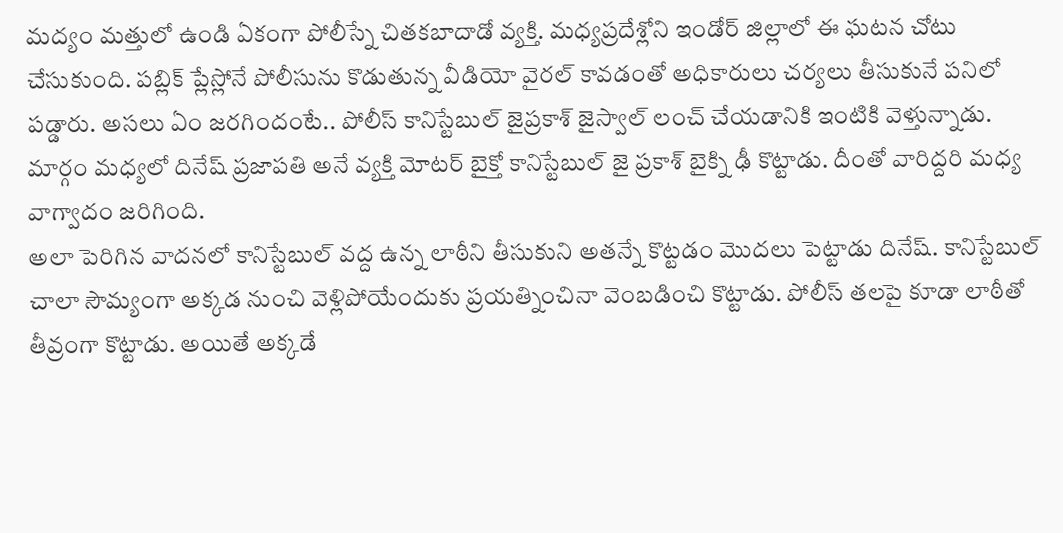మద్యం మత్తులో ఉండి ఏకంగా పోలీస్నే చితకబాదాడో వ్యక్తి. మధ్యప్రదేశ్లోని ఇండోర్ జిల్లాలో ఈ ఘటన చోటు చేసుకుంది. పబ్లిక్ ప్లేస్లోనే పోలీసును కొడుతున్న వీడియో వైరల్ కావడంతో అధికారులు చర్యలు తీసుకునే పనిలో పడ్డారు. అసలు ఏం జరగిందంటే.. పోలీస్ కానిస్టేబుల్ జైప్రకాశ్ జైస్వాల్ లంచ్ చేయడానికి ఇంటికి వెళ్తున్నాడు. మార్గం మధ్యలో దినేష్ ప్రజాపతి అనే వ్యక్తి మోటర్ బైక్తో కానిస్టేబుల్ జై ప్రకాశ్ బైక్ని ఢీ కొట్టాడు. దీంతో వారిద్దరి మధ్య వాగ్వాదం జరిగింది.
అలా పెరిగిన వాదనలో కానిస్టేబుల్ వద్ద ఉన్న లాఠీని తీసుకుని అతన్నే కొట్టడం మెుదలు పెట్టాడు దినేష్. కానిస్టేబుల్ చాలా సౌమ్యంగా అక్కడ నుంచి వెళ్లిపోయేందుకు ప్రయత్నించినా వెంబడించి కొట్టాడు. పోలీస్ తలపై కూడా లాఠీతో తీవ్రంగా కొట్టాడు. అయితే అక్కడే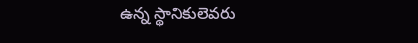ఉన్న స్థానికులెవరు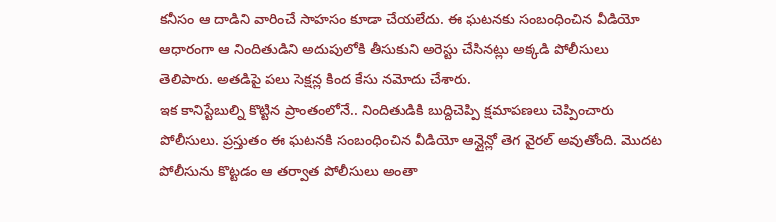కనీసం ఆ దాడిని వారించే సాహసం కూడా చేయలేదు. ఈ ఘటనకు సంబంధించిన వీడియో ఆధారంగా ఆ నిందితుడిని అదుపులోకి తీసుకుని అరెస్టు చేసినట్లు అక్కడి పోలీసులు తెలిపారు. అతడిపై పలు సెక్షన్ల కింద కేసు నమోదు చేశారు.
ఇక కానిస్టేబుల్ని కొట్టిన ప్రాంతంలోనే.. నిందితుడికి బుద్దిచెప్పి క్షమాపణలు చెప్పించారు పోలీసులు. ప్రస్తుతం ఈ ఘటనకి సంబంధించిన వీడియో ఆన్లైన్లో తెగ వైరల్ అవుతోంది. మెుదట పోలీసును కొట్టడం ఆ తర్వాత పోలీసులు అంతా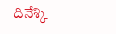దినేశ్కి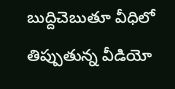బుద్దిచెబుతూ వీధిలో తిప్పుతున్న వీడియో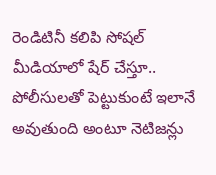రెండిటినీ కలిపి సోషల్ మీడియాలో షేర్ చేస్తూ.. పోలీసులతో పెట్టుకుంటే ఇలానే అవుతుంది అంటూ నెటిజన్లు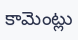కామెంట్లు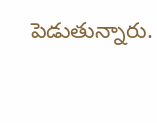పెడుతున్నారు.